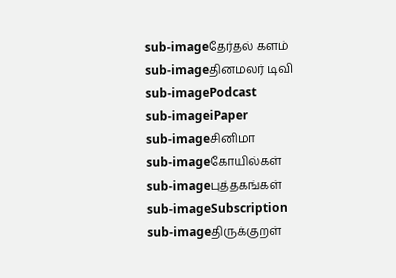sub-imageதேர்தல் களம்
sub-imageதினமலர் டிவி
sub-imagePodcast
sub-imageiPaper
sub-imageசினிமா
sub-imageகோயில்கள்
sub-imageபுத்தகங்கள்
sub-imageSubscription
sub-imageதிருக்குறள்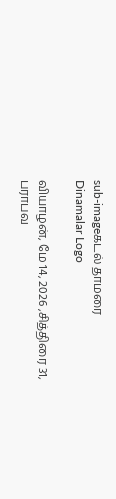sub-imageகடல் தாமரை
Dinamalar Logo

வியாழன், மே 14, 2026 ,சித்திரை 31, பராபவ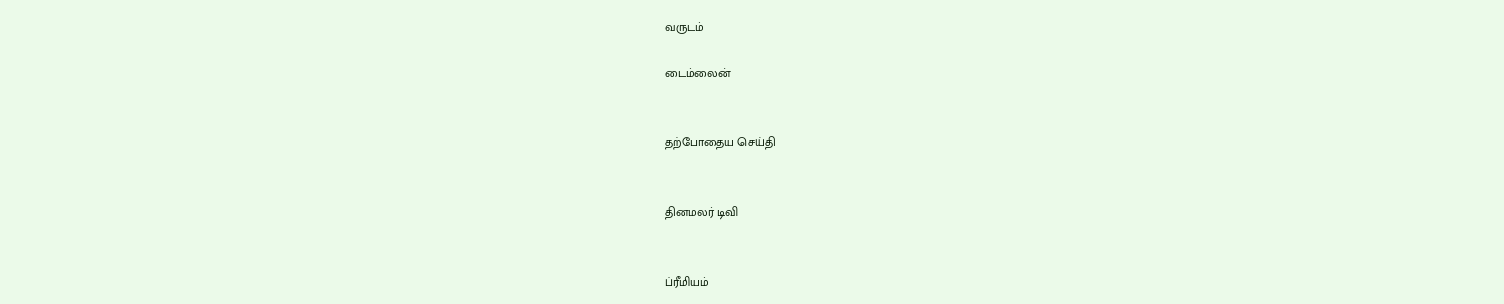வருடம்

டைம்லைன்


தற்போதைய செய்தி


தினமலர் டிவி


ப்ரீமியம்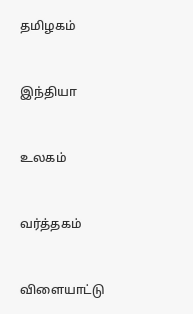தமிழகம்


இந்தியா


உலகம்


வர்த்தகம்


விளையாட்டு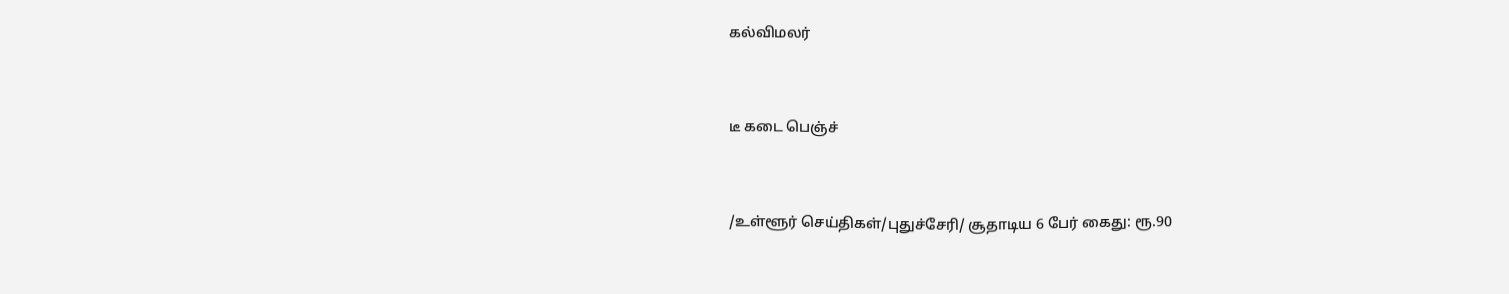கல்விமலர்


டீ கடை பெஞ்ச்


/உள்ளூர் செய்திகள்/புதுச்சேரி/ சூதாடிய 6 பேர் கைது: ரூ.90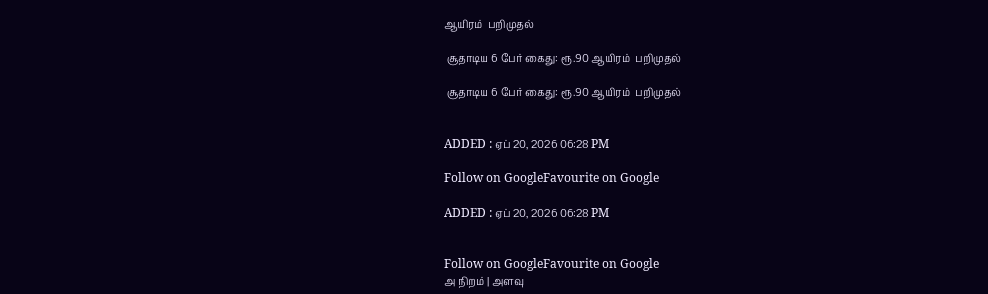ஆயிரம்  பறிமுதல்

 சூதாடிய 6 பேர் கைது: ரூ.90 ஆயிரம்  பறிமுதல்

 சூதாடிய 6 பேர் கைது: ரூ.90 ஆயிரம்  பறிமுதல்


ADDED : ஏப் 20, 2026 06:28 PM

Follow on GoogleFavourite on Google

ADDED : ஏப் 20, 2026 06:28 PM


Follow on GoogleFavourite on Google
அ நிறம் | அளவு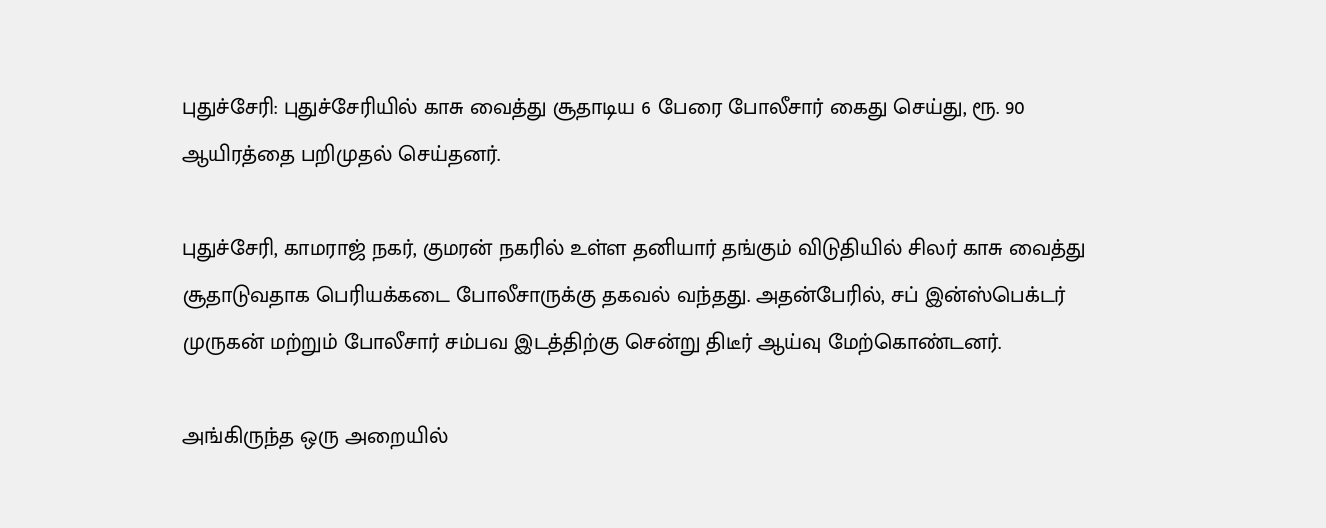புதுச்சேரி: புதுச்சேரியில் காசு வைத்து சூதாடிய 6 பேரை போலீசார் கைது செய்து, ரூ. 90 ஆயிரத்தை பறிமுதல் செய்தனர்.

புதுச்சேரி, காமராஜ் நகர், குமரன் நகரில் உள்ள தனியார் தங்கும் விடுதியில் சிலர் காசு வைத்து சூதாடுவதாக பெரியக்கடை போலீசாருக்கு தகவல் வந்தது. அதன்பேரில், சப் இன்ஸ்பெக்டர் முருகன் மற்றும் போலீசார் சம்பவ இடத்திற்கு சென்று திடீர் ஆய்வு மேற்கொண்டனர்.

அங்கிருந்த ஒரு அறையில்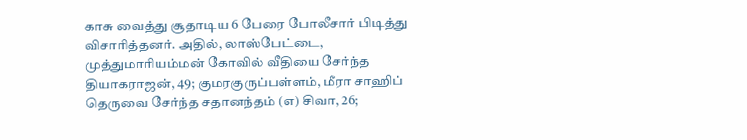காசு வைத்து சூதாடிய 6 பேரை போலீசார் பிடித்து விசாரித்தனர். அதில், லாஸ்பேட்டை, முத்துமாரியம்மன் கோவில் வீதியை சேர்ந்த தியாகராஜன், 49; குமரகுருப்பள்ளம், மீரா சாஹிப் தெருவை சேர்ந்த சதானந்தம் (எ) சிவா, 26;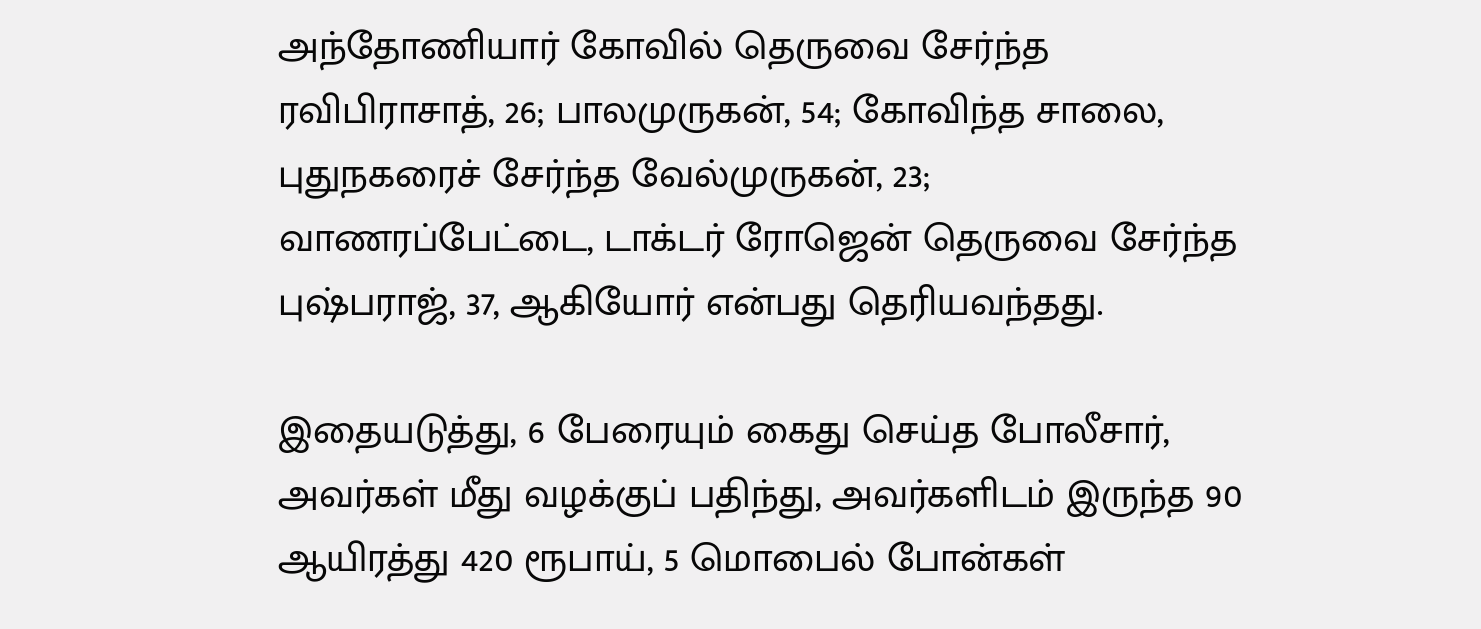அந்தோணியார் கோவில் தெருவை சேர்ந்த ரவிபிராசாத், 26; பாலமுருகன், 54; கோவிந்த சாலை, புதுநகரைச் சேர்ந்த வேல்முருகன், 23; வாணரப்பேட்டை, டாக்டர் ரோஜென் தெருவை சேர்ந்த புஷ்பராஜ், 37, ஆகியோர் என்பது தெரியவந்தது.

இதையடுத்து, 6 பேரையும் கைது செய்த போலீசார், அவர்கள் மீது வழக்குப் பதிந்து, அவர்களிடம் இருந்த 90 ஆயிரத்து 420 ரூபாய், 5 மொபைல் போன்கள்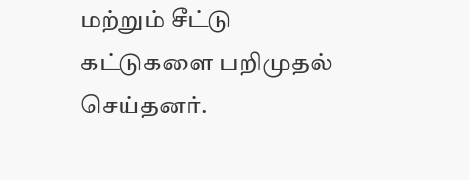மற்றும் சீட்டு கட்டுகளை பறிமுதல் செய்தனர்.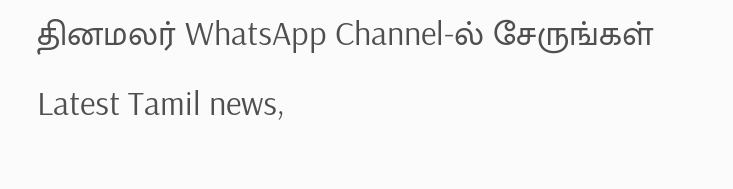தினமலர் WhatsApp Channel-ல் சேருங்கள்
Latest Tamil news,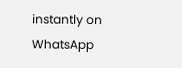instantly on WhatsApp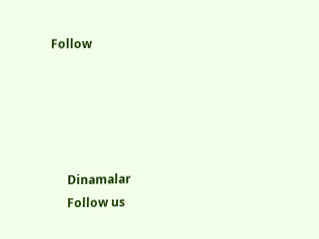Follow





      Dinamalar
      Follow us